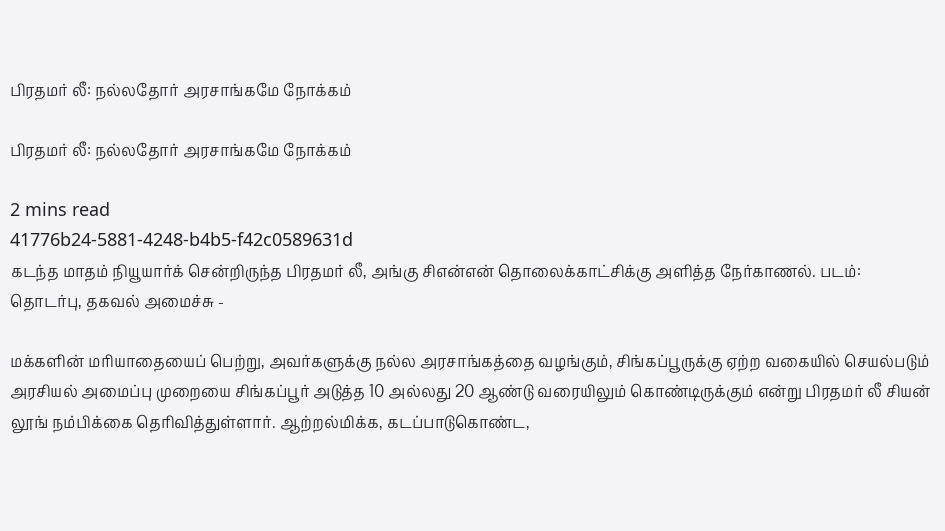பிரதமர் லீ: நல்லதோர் அரசாங்கமே நோக்கம்

பிரதமர் லீ: நல்லதோர் அரசாங்கமே நோக்கம்

2 mins read
41776b24-5881-4248-b4b5-f42c0589631d
கடந்த மாதம் நியூயார்க் சென்றிருந்த பிரதமர் லீ, அங்கு சிஎன்என் தொலைக்காட்சிக்கு அளித்த நேர்காணல். படம்: தொடர்பு, தகவல் அமைச்சு -

மக்களின் மரியாதையைப் பெற்று, அவர்களுக்கு நல்ல அரசாங்கத்தை வழங்கும், சிங்கப்பூருக்கு ஏற்ற வகையில் செயல்படும் அரசியல் அமைப்பு முறையை சிங்கப்பூர் அடுத்த 10 அல்லது 20 ஆண்டு வரையிலும் கொண்டிருக்கும் என்று பிரதமர் லீ சியன் லூங் நம்பிக்கை தெரிவித்துள்ளார். ஆற்றல்மிக்க, கடப்பாடுகொண்ட,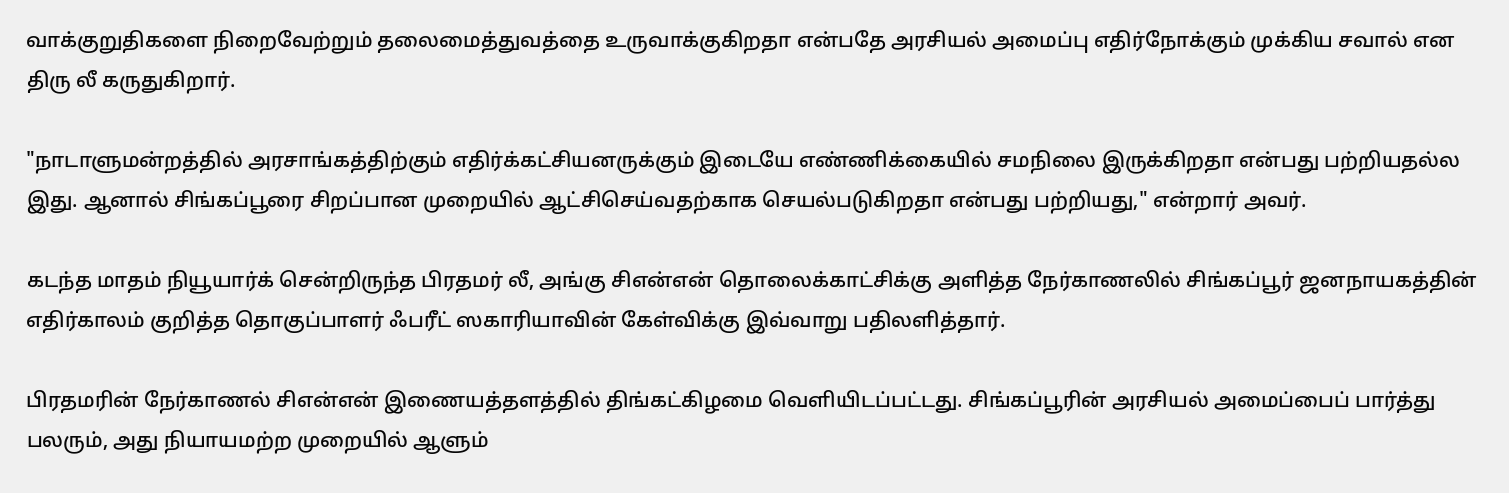வாக்குறுதிகளை நிறைவேற்றும் தலைமைத்துவத்தை உருவாக்குகிறதா என்பதே அரசியல் அமைப்பு எதிர்நோக்கும் முக்கிய சவால் என திரு லீ கருதுகிறார்.

"நாடாளுமன்றத்தில் அரசாங்கத்திற்கும் எதிர்க்கட்சியனருக்கும் இடையே எண்ணிக்கையில் சமநிலை இருக்கிறதா என்பது பற்றியதல்ல இது. ஆனால் சிங்கப்பூரை சிறப்பான முறையில் ஆட்சிசெய்வதற்காக செயல்படுகிறதா என்பது பற்றியது," என்றார் அவர்.

கடந்த மாதம் நியூயார்க் சென்றிருந்த பிரதமர் லீ, அங்கு சிஎன்என் தொலைக்காட்சிக்கு அளித்த நேர்காணலில் சிங்கப்பூர் ஜனநாயகத்தின் எதிர்காலம் குறித்த தொகுப்பாளர் ஃபரீட் ஸகாரியாவின் கேள்விக்கு இவ்வாறு பதிலளித்தார்.

பிரதமரின் நேர்காணல் சிஎன்என் இணையத்தளத்தில் திங்கட்கிழமை வெளியிடப்பட்டது. சிங்கப்பூரின் அரசியல் அமைப்பைப் பார்த்து பலரும், அது நியாயமற்ற முறையில் ஆளும்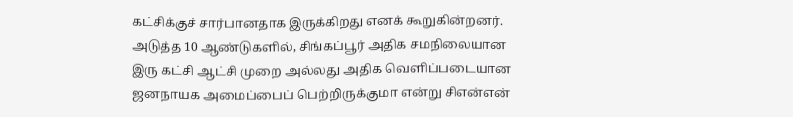கட்சிக்குச் சார்பானதாக இருக்கிறது எனக் கூறுகின்றனர். அடுத்த 10 ஆண்டுகளில், சிங்கப்பூர் அதிக சமநிலையான இரு கட்சி ஆட்சி முறை அல்லது அதிக வெளிப்படையான ஜனநாயக அமைப்பைப் பெற்றிருக்குமா என்று சிஎன்என்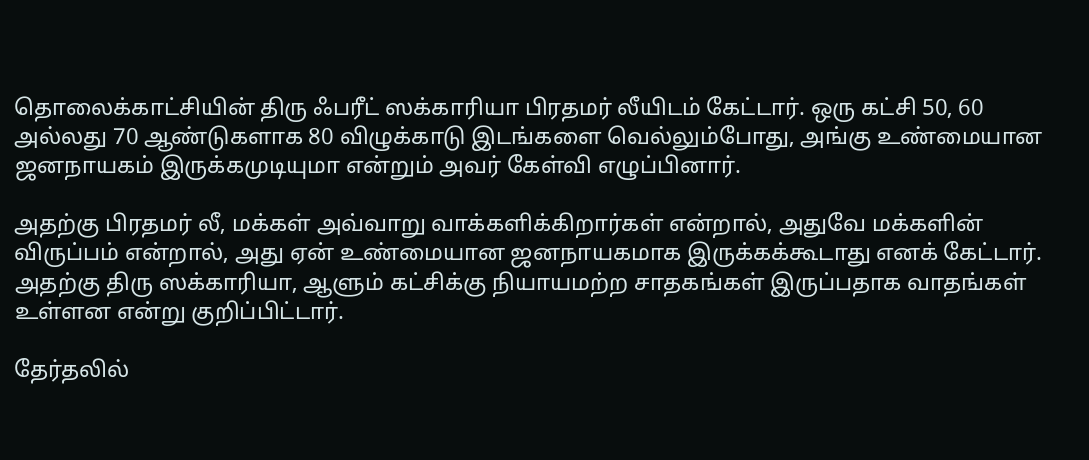தொலைக்காட்சியின் திரு ஃபரீட் ஸக்காரியா பிரதமர் லீயிடம் கேட்டார். ஒரு கட்சி 50, 60 அல்லது 70 ஆண்டுகளாக 80 விழுக்காடு இடங்களை வெல்லும்போது, அங்கு உண்மையான ஜனநாயகம் இருக்கமுடியுமா என்றும் அவர் கேள்வி எழுப்பினார்.

அதற்கு பிரதமர் லீ, மக்கள் அவ்வாறு வாக்களிக்கிறார்கள் என்றால், அதுவே மக்களின் விருப்பம் என்றால், அது ஏன் உண்மையான ஜனநாயகமாக இருக்கக்கூடாது எனக் கேட்டார். அதற்கு திரு ஸக்காரியா, ஆளும் கட்சிக்கு நியாயமற்ற சாதகங்கள் இருப்பதாக வாதங்கள் உள்ளன என்று குறிப்பிட்டார்.

தேர்தலில்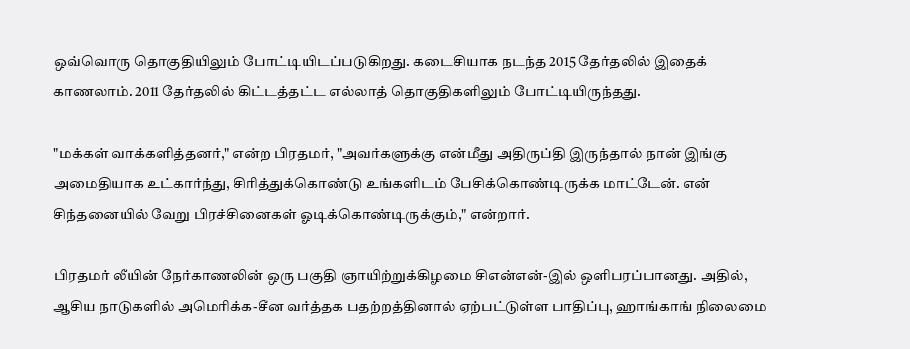ஒவ்வொரு தொகுதியிலும் போட்டியிடப்படுகிறது. கடைசியாக நடந்த 2015 தேர்தலில் இதைக் காணலாம். 2011 தேர்தலில் கிட்டத்தட்ட எல்லாத் தொகுதிகளிலும் போட்டியிருந்தது.

"மக்கள் வாக்களித்தனர்," என்ற பிரதமர், "அவர்களுக்கு என்மீது அதிருப்தி இருந்தால் நான் இங்கு அமைதியாக உட்கார்ந்து, சிரித்துக்கொண்டு உங்களிடம் பேசிக்கொண்டிருக்க மாட்டேன். என் சிந்தனையில் வேறு பிரச்சினைகள் ஓடிக்கொண்டிருக்கும்," என்றார்.

பிரதமர் லீயின் நேர்காணலின் ஒரு பகுதி ஞாயிற்றுக்கிழமை சிஎன்என்-இல் ஒளிபரப்பானது. அதில், ஆசிய நாடுகளில் அமெரிக்க-சீன வர்த்தக பதற்றத்தினால் ஏற்பட்டுள்ள பாதிப்பு, ஹாங்காங் நிலைமை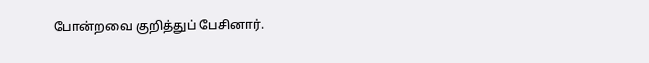போன்றவை குறித்துப் பேசினார்.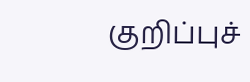குறிப்புச்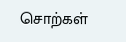சொற்கள்